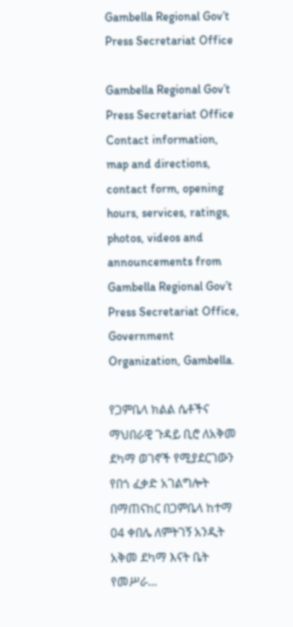Gambella Regional Gov’t Press Secretariat Office

Gambella Regional Gov’t  Press Secretariat Office Contact information, map and directions, contact form, opening hours, services, ratings, photos, videos and announcements from Gambella Regional Gov’t Press Secretariat Office, Government Organization, Gambella.

የጋምቤላ ክልል ሴቶችና ማህበራዊ ጉዳይ ቢሮ ለአቅመ ደካማ ወገኖች የሚያደርገውን የበጎ ፈቃድ አገልግሎት በማጠናከር በጋምቤላ ከተማ 04 ቀበሌ ለምትገኝ አንዲት አቅመ ደካማ እናት ቤት የመሥራ...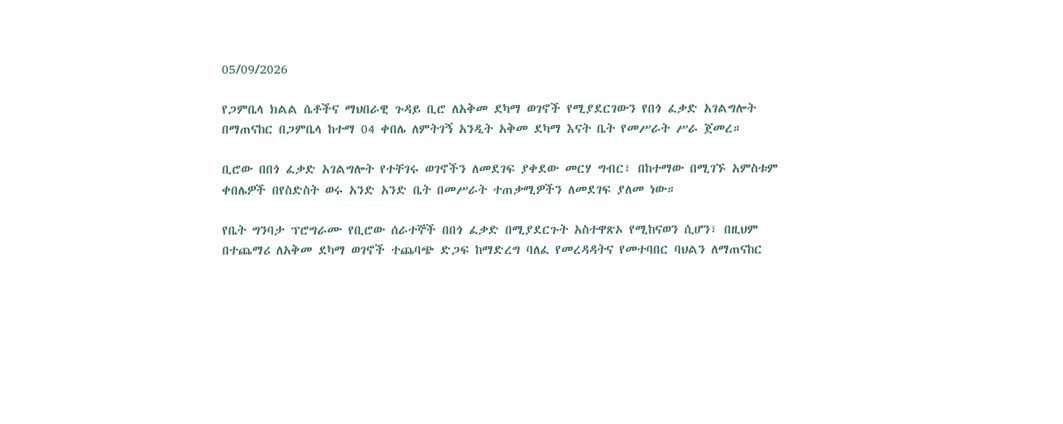05/09/2026

የጋምቤላ ክልል ሴቶችና ማህበራዊ ጉዳይ ቢሮ ለአቅመ ደካማ ወገኖች የሚያደርገውን የበጎ ፈቃድ አገልግሎት በማጠናከር በጋምቤላ ከተማ 04 ቀበሌ ለምትገኝ አንዲት አቅመ ደካማ እናት ቤት የመሥራት ሥራ ጀመረ።

ቢሮው በበጎ ፈቃድ አገልግሎት የተቸገሩ ወገኖችን ለመደገፍ ያቀደው መርሃ ግብር፣ በከተማው በሚገኙ አምስቱም ቀበሌዎች በየስድስት ወሩ አንድ አንድ ቤት በመሥራት ተጠቃሚዎችን ለመደገፍ ያለመ ነው።

የቤት ግንባታ ፕሮግራሙ የቢሮው ሰራተኞች በበጎ ፈቃድ በሚያደርጉት አስተዋጽኦ የሚከናወን ሲሆን፣ በዚህም በተጨማሪ ለአቅመ ደካማ ወገኖች ተጨባጭ ድጋፍ ከማድረግ ባለፈ የመረዳዳትና የመተባበር ባህልን ለማጠናከር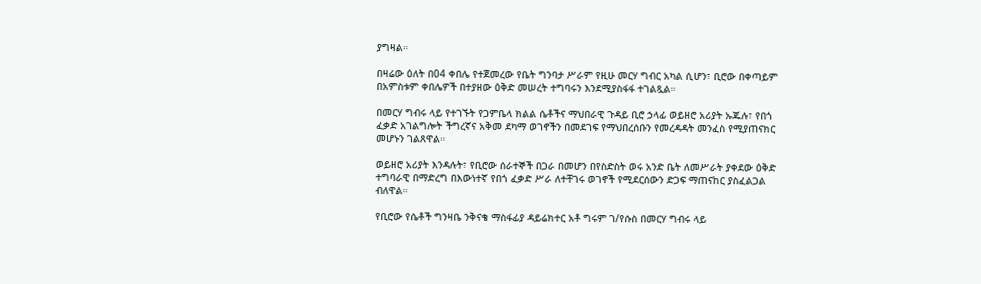ያግዛል።

በዛሬው ዕለት በ04 ቀበሌ የተጀመረው የቤት ግንባታ ሥራም የዚሁ መርሃ ግብር አካል ሲሆን፣ ቢሮው በቀጣይም በአምስቱም ቀበሌዎች በተያዘው ዕቅድ መሠረት ተግባሩን እንደሚያስፋፋ ተገልጿል።

በመርሃ ግብሩ ላይ የተገኙት የጋምቤላ ክልል ሴቶችና ማህበራዊ ጉዳይ ቢሮ ኃላፊ ወይዘሮ አሪያት ኡጁሉ፣ የበጎ ፈቃድ አገልግሎት ችግረኛና አቅመ ደካማ ወገኖችን በመደገፍ የማህበረሰቡን የመረዳዳት መንፈስ የሚያጠናክር መሆኑን ገልጸዋል።

ወይዘሮ አሪያት እንዳሉት፣ የቢሮው ሰራተኞች በጋራ በመሆን በየስድስት ወሩ አንድ ቤት ለመሥራት ያቀደው ዕቅድ ተግባራዊ በማድረግ በእውነተኛ የበጎ ፈቃድ ሥራ ለተቸገሩ ወገኖች የሚደርሰውን ድጋፍ ማጠናከር ያስፈልጋል ብለዋል።

የቢሮው የሴቶች ግንዛቤ ንቅናቄ ማስፋፊያ ዳይሬክተር አቶ ግሩም ገ/የሱስ በመርሃ ግብሩ ላይ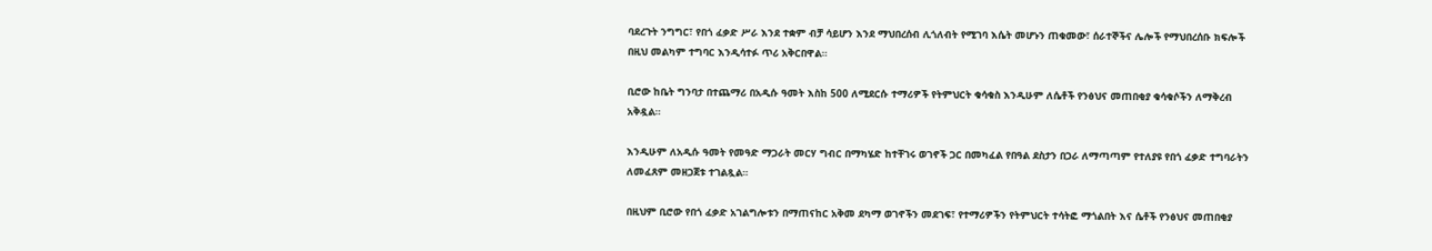ባደረጉት ንግግር፣ የበጎ ፈቃድ ሥራ እንደ ተቋም ብቻ ሳይሆን እንደ ማህበረሰብ ሊጎለብት የሚገባ እሴት መሆኑን ጠቁመው፣ ሰራተኞችና ሌሎች የማህበረሰቡ ክፍሎች በዚህ መልካም ተግባር እንዲሳተፉ ጥሪ አቅርበዋል።

ቢሮው ከቤት ግንባታ በተጨማሪ በአዲሱ ዓመት እስከ 500 ለሚደርሱ ተማሪዎች የትምህርት ቁሳቁስ እንዲሁም ለሴቶች የንፅህና መጠበቂያ ቁሳቁሶችን ለማቅረብ አቅዷል።

እንዲሁም ለአዲሱ ዓመት የመዓድ ማጋራት መርሃ ግብር በማካሄድ ከተቸገሩ ወገኖች ጋር በመካፈል የበዓል ደስታን በጋራ ለማጣጣም የተለያዩ የበጎ ፈቃድ ተግባራትን ለመፈጸም መዘጋጀቱ ተገልጿል።

በዚህም ቢሮው የበጎ ፈቃድ አገልግሎቱን በማጠናከር አቅመ ደካማ ወገኖችን መደገፍ፣ የተማሪዎችን የትምህርት ተሳትፎ ማጎልበት እና ሴቶች የንፅህና መጠበቂያ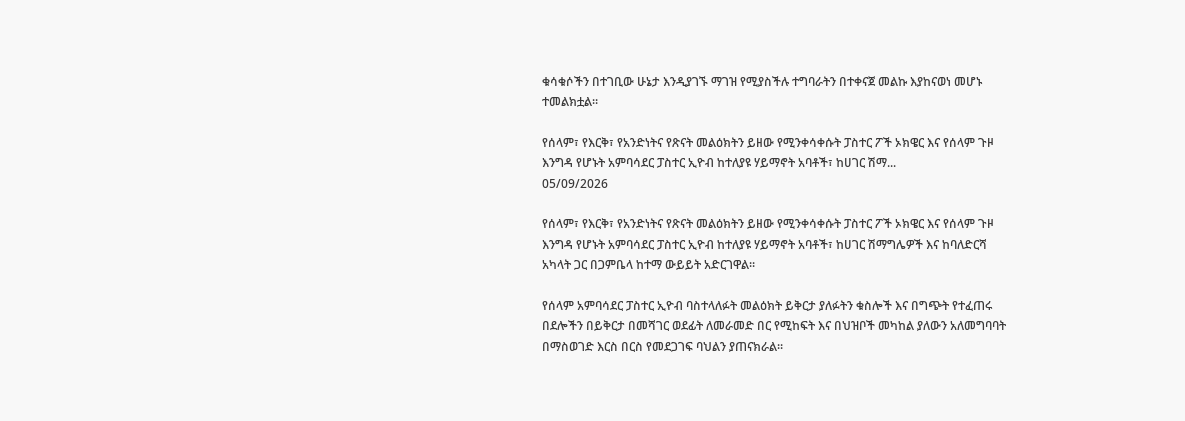ቁሳቁሶችን በተገቢው ሁኔታ እንዲያገኙ ማገዝ የሚያስችሉ ተግባራትን በተቀናጀ መልኩ እያከናወነ መሆኑ ተመልክቷል።

የሰላም፣ የእርቅ፣ የአንድነትና የጽናት መልዕክትን ይዘው የሚንቀሳቀሱት ፓስተር ፖች ኦክዌር እና የሰላም ጉዞ እንግዳ የሆኑት አምባሳደር ፓስተር ኢዮብ ከተለያዩ ሃይማኖት አባቶች፣ ከሀገር ሽማ...
05/09/2026

የሰላም፣ የእርቅ፣ የአንድነትና የጽናት መልዕክትን ይዘው የሚንቀሳቀሱት ፓስተር ፖች ኦክዌር እና የሰላም ጉዞ እንግዳ የሆኑት አምባሳደር ፓስተር ኢዮብ ከተለያዩ ሃይማኖት አባቶች፣ ከሀገር ሽማግሌዎች እና ከባለድርሻ አካላት ጋር በጋምቤላ ከተማ ውይይት አድርገዋል።

የሰላም አምባሳደር ፓስተር ኢዮብ ባስተላለፉት መልዕክት ይቅርታ ያለፉትን ቁስሎች እና በግጭት የተፈጠሩ በደሎችን በይቅርታ በመሻገር ወደፊት ለመራመድ በር የሚከፍት እና በህዝቦች መካከል ያለውን አለመግባባት በማስወገድ እርስ በርስ የመደጋገፍ ባህልን ያጠናክራል።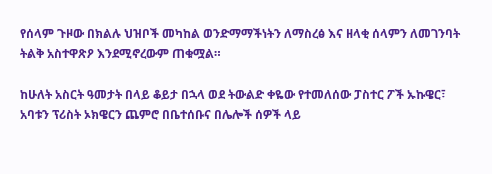የሰላም ጉዞው በክልሉ ህዝቦች መካከል ወንድማማችነትን ለማስረፅ እና ዘላቂ ሰላምን ለመገንባት ትልቅ አስተዋጽዖ እንደሚኖረውም ጠቁሟል።

ከሁለት አስርት ዓመታት በላይ ቆይታ በኋላ ወደ ትውልድ ቀዬው የተመለሰው ፓስተር ፖች ኡኩዌር፣ አባቱን ፕሪስት ኦክዌርን ጨምሮ በቤተሰቡና በሌሎች ሰዎች ላይ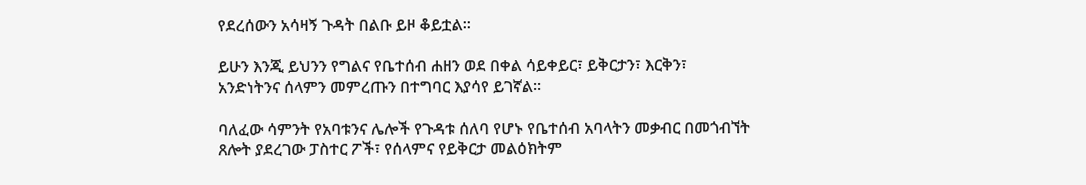የደረሰውን አሳዛኝ ጉዳት በልቡ ይዞ ቆይቷል።

ይሁን እንጂ ይህንን የግልና የቤተሰብ ሐዘን ወደ በቀል ሳይቀይር፣ ይቅርታን፣ እርቅን፣ አንድነትንና ሰላምን መምረጡን በተግባር እያሳየ ይገኛል።

ባለፈው ሳምንት የአባቱንና ሌሎች የጉዳቱ ሰለባ የሆኑ የቤተሰብ አባላትን መቃብር በመጎብኘት ጸሎት ያደረገው ፓስተር ፖች፣ የሰላምና የይቅርታ መልዕክትም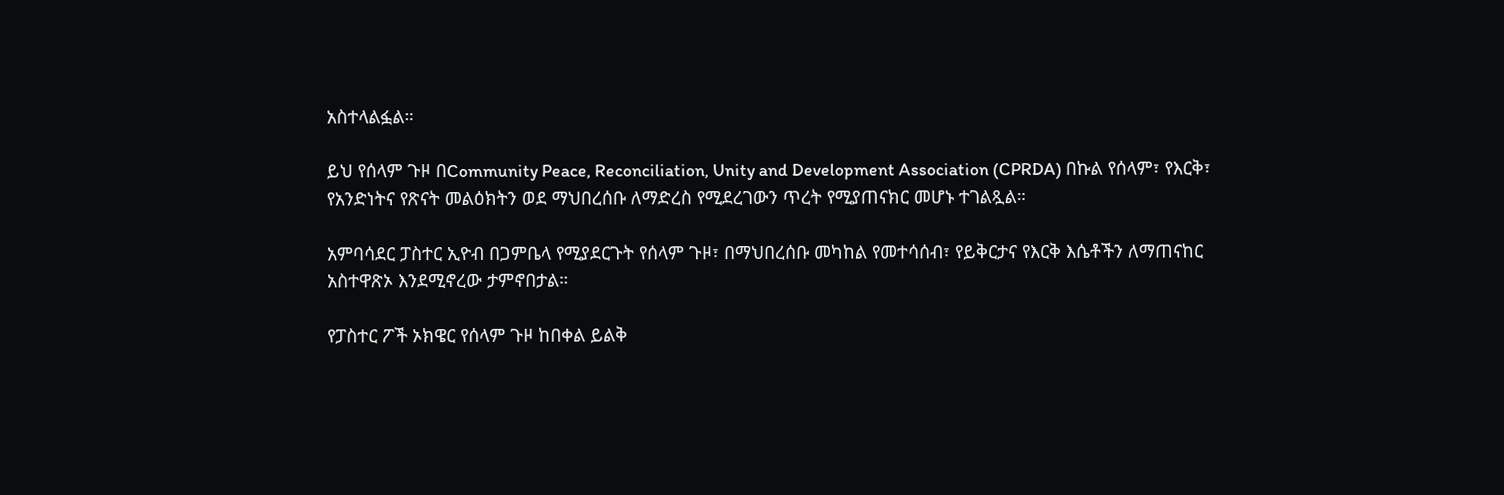አስተላልፏል።

ይህ የሰላም ጉዞ በCommunity Peace, Reconciliation, Unity and Development Association (CPRDA) በኩል የሰላም፣ የእርቅ፣ የአንድነትና የጽናት መልዕክትን ወደ ማህበረሰቡ ለማድረስ የሚደረገውን ጥረት የሚያጠናክር መሆኑ ተገልጿል።

አምባሳደር ፓስተር ኢዮብ በጋምቤላ የሚያደርጉት የሰላም ጉዞ፣ በማህበረሰቡ መካከል የመተሳሰብ፣ የይቅርታና የእርቅ እሴቶችን ለማጠናከር አስተዋጽኦ እንደሚኖረው ታምኖበታል።

የፓስተር ፖች ኦክዌር የሰላም ጉዞ ከበቀል ይልቅ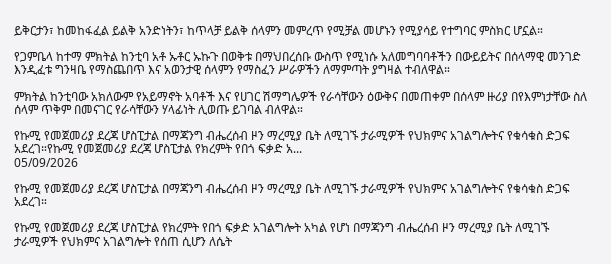ይቅርታን፣ ከመከፋፈል ይልቅ አንድነትን፣ ከጥላቻ ይልቅ ሰላምን መምረጥ የሚቻል መሆኑን የሚያሳይ የተግባር ምስክር ሆኗል።

የጋምቤላ ከተማ ምክትል ከንቲባ አቶ ኡቶር ኡኩጉ በወቅቱ በማህበረሰቡ ውስጥ የሚነሱ አለመግባባቶችን በውይይትና በሰላማዊ መንገድ እንዲፈቱ ግንዛቤ የማስጨበጥ እና አወንታዊ ሰላምን የማስፈን ሥራዎችን ለማምጣት ያግዛል ተብለዋል።

ምክትል ከንቲባው አክለውም የአይማኖት አባቶች እና የሀገር ሽማግሌዎች የራሳቸውን ዕውቅና በመጠቀም በሰላም ዙሪያ በየእምነታቸው ስለ ሰላም ጥቅም በመናገር የራሳቸውን ሃላፊነት ሊወጡ ይገባል ብለዋል።

የኩሚ የመጀመሪያ ደረጃ ሆስፒታል በማጃንግ ብሔረሰብ ዞን ማረሚያ ቤት ለሚገኙ ታራሚዎች የህክምና አገልግሎትና የቁሳቁስ ድጋፍ አደረገ።የኩሚ የመጀመሪያ ደረጃ ሆስፒታል የክረምት የበጎ ፍቃድ አ...
05/09/2026

የኩሚ የመጀመሪያ ደረጃ ሆስፒታል በማጃንግ ብሔረሰብ ዞን ማረሚያ ቤት ለሚገኙ ታራሚዎች የህክምና አገልግሎትና የቁሳቁስ ድጋፍ አደረገ።

የኩሚ የመጀመሪያ ደረጃ ሆስፒታል የክረምት የበጎ ፍቃድ አገልግሎት አካል የሆነ በማጃንግ ብሔረሰብ ዞን ማረሚያ ቤት ለሚገኙ ታራሚዎች የህክምና አገልግሎት የሰጠ ሲሆን ለሴት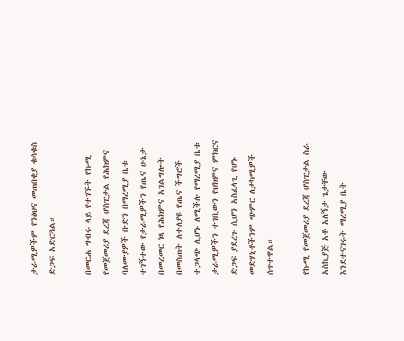ታራሚዎችም የንፅህና መጠበቂያ ቁሳቁስ ድጋፍ አድርጓል።

በመርሐ ግብሩ ላይ የተገኙት የኩሚ የመጀመሪያ ደረጃ ሆስፒታል የሕክምና ባለሙያዎች ቡድን በማረሚያ ቤቱ ተገኝተው የታራሚዎችን የጤና ሁኔታ በመረመር ነጻ የሕክምና አገልግሎት በመስጠት ለተለያዩ የጤና ችግሮች ተጋላጭ ሊሆኑ ለሚችሉ የማረሚያ ቤቱ ታራሚዎችን ተገቢውን የህክምና ምክርና ድጋፍ ያደረጉ ሲሆን አስፈላጊ የሆኑ መድሃኒቶችንም ጭምር ለታካሚዎች ሰጥተዋል።

የኩሚ የመጀመሪያ ደረጃ ሆስፒታል ስራ አስኪያጅ አቶ አለኝታ ጌታቸው እንደተናገሩት ማረሚያ ቤት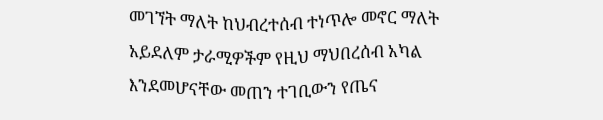መገኘት ማለት ከህብረተሰብ ተነጥሎ መኖር ማለት አይደለም ታራሚዎችም የዚህ ማህበረሰብ አካል እንደመሆናቸው መጠን ተገቢውን የጤና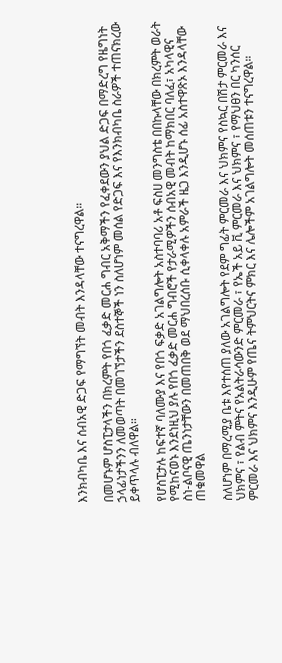እንክብካቤ እና ሰብአዊ ድጋፍ የማግኘት መብት እንዳላቸው ተናግረዋል።

በመሆኑም ሆስፒታላችን በክረምት የበጎ ፈቃድ መርሐ ግብር አቅማችን የፈቀደውን ያህል ድጋፍ በማድረግ የዜግነት ኃላፊነታችንን ለመወጣት በመገኘታችን ደስተኞች ነን ስለሆነም መሰል የድጋፍ እና የእንክብካቤ ስራዎች ተጠናክረው ይቀጥላሉ ብለዋል።

የሆስፒታሉ ከፍተኛ ባለሙያ እና የበጎ ፍቃድ አገልግሎት አስተባባሪ አቶ ፍስሀ መንግስቴ በበኩላቸው በክረምት ወራት የሚከናወኑ እንደነዚህ ያሉ የበጎ ፈቃድ መርሐ ግብሮች የታራሚዎችን ሰብአዊ መብት ከማክበር ባለፈ፣ አካላዊና ስነ-ልቦናዊ ጤንነታቸውን በመጠበቅ ወደ ማህበረሰቡ ሲቀላቀሉ አምራች ዜጋ እንዲሆኑ ሰፊ አስተዋጽኦ እንዳላቸው ጠቁመዋል

ስለሆነም በማረሚያ ቤቱ እየተሰጠ ያለው አገልግሎት የደም ግፊት ምርመራ እና ህክምና የስኳር በሽታ ምርመራ እና ህክምና ፣ የልብ ምትና የአልትራሳውንድ ምርመራ ፣ የኤች አይ ቪ ምርመራ እና ህክምና ፣ የማህፀን በር ካንሰር ምርመራ እና ህክምና እንዲሁም የጤና ትምህርትና ምክር እና ሌሎችም አገልግሎት መሰጠቱን ተናግረዋል።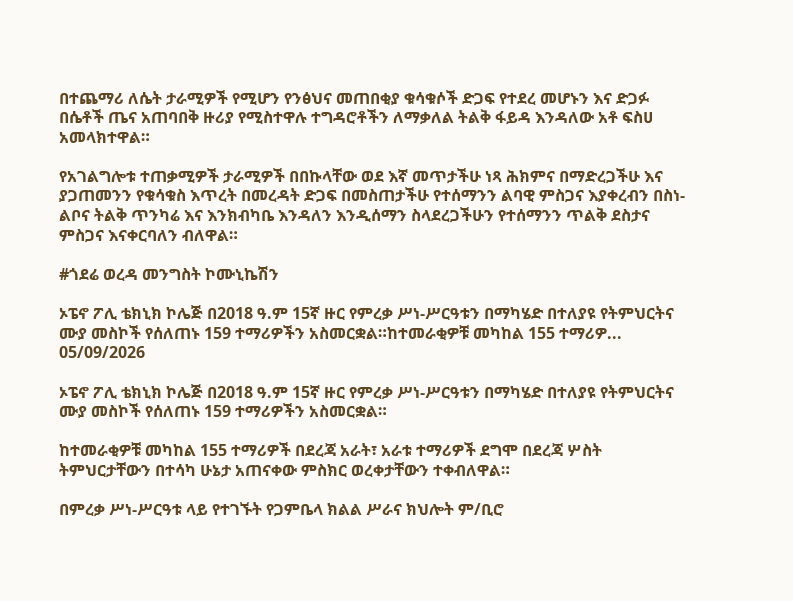በተጨማሪ ለሴት ታራሚዎች የሚሆን የንፅህና መጠበቂያ ቁሳቁሶች ድጋፍ የተደረ መሆኑን እና ድጋፉ በሴቶች ጤና አጠባበቅ ዙሪያ የሚስተዋሉ ተግዳሮቶችን ለማቃለል ትልቅ ፋይዳ እንዳለው አቶ ፍስሀ አመላክተዋል።

የአገልግሎቱ ተጠቃሚዎች ታራሚዎች በበኩላቸው ወደ እኛ መጥታችሁ ነጻ ሕክምና በማድረጋችሁ እና ያጋጠመንን የቁሳቁስ እጥረት በመረዳት ድጋፍ በመስጠታችሁ የተሰማንን ልባዊ ምስጋና እያቀረብን በስነ-ልቦና ትልቅ ጥንካሬ እና እንክብካቤ እንዳለን እንዲሰማን ስላደረጋችሁን የተሰማንን ጥልቅ ደስታና ምስጋና እናቀርባለን ብለዋል።

#ጎደሬ ወረዳ መንግስት ኮሙኒኬሽን

ኦፔኖ ፖሊ ቴክኒክ ኮሌጅ በ2018 ዓ.ም 15ኛ ዙር የምረቃ ሥነ-ሥርዓቱን በማካሄድ በተለያዩ የትምህርትና ሙያ መስኮች የሰለጠኑ 159 ተማሪዎችን አስመርቋል።ከተመራቂዎቹ መካከል 155 ተማሪዎ...
05/09/2026

ኦፔኖ ፖሊ ቴክኒክ ኮሌጅ በ2018 ዓ.ም 15ኛ ዙር የምረቃ ሥነ-ሥርዓቱን በማካሄድ በተለያዩ የትምህርትና ሙያ መስኮች የሰለጠኑ 159 ተማሪዎችን አስመርቋል።

ከተመራቂዎቹ መካከል 155 ተማሪዎች በደረጃ አራት፣ አራቱ ተማሪዎች ደግሞ በደረጃ ሦስት ትምህርታቸውን በተሳካ ሁኔታ አጠናቀው ምስክር ወረቀታቸውን ተቀብለዋል።

በምረቃ ሥነ-ሥርዓቱ ላይ የተገኙት የጋምቤላ ክልል ሥራና ክህሎት ም/ቢሮ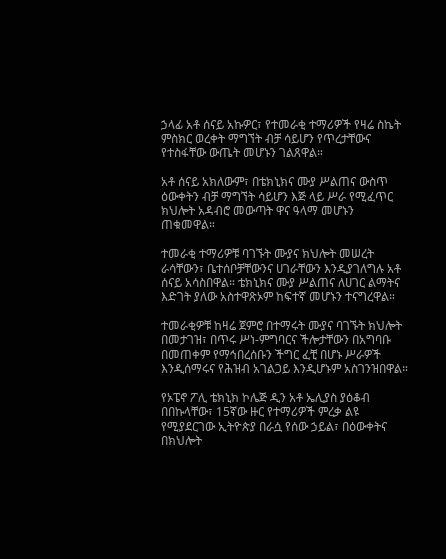ኃላፊ አቶ ሰናይ አኩዎር፣ የተመራቂ ተማሪዎች የዛሬ ስኬት ምስክር ወረቀት ማግኘት ብቻ ሳይሆን የጥረታቸውና የተስፋቸው ውጤት መሆኑን ገልጸዋል።

አቶ ሰናይ አክለውም፣ በቴክኒክና ሙያ ሥልጠና ውስጥ ዕውቀትን ብቻ ማግኘት ሳይሆን እጅ ላይ ሥራ የሚፈጥር ክህሎት አዳብሮ መውጣት ዋና ዓላማ መሆኑን ጠቁመዋል።

ተመራቂ ተማሪዎቹ ባገኙት ሙያና ክህሎት መሠረት ራሳቸውን፣ ቤተሰቦቻቸውንና ሀገራቸውን እንዲያገለግሉ አቶ ሰናይ አሳስበዋል። ቴክኒክና ሙያ ሥልጠና ለሀገር ልማትና እድገት ያለው አስተዋጽኦም ከፍተኛ መሆኑን ተናግረዋል።

ተመራቂዎቹ ከዛሬ ጀምሮ በተማሩት ሙያና ባገኙት ክህሎት በመታገዝ፣ በጥሩ ሥነ-ምግባርና ችሎታቸውን በአግባቡ በመጠቀም የማኅበረሰቡን ችግር ፈቺ በሆኑ ሥራዎች እንዲሰማሩና የሕዝብ አገልጋይ እንዲሆኑም አስገንዝበዋል።

የኦፔኖ ፖሊ ቴክኒክ ኮሌጅ ዲን አቶ ኤሊያስ ያዕቆብ በበኩላቸው፣ 15ኛው ዙር የተማሪዎች ምረቃ ልዩ የሚያደርገው ኢትዮጵያ በራሷ የሰው ኃይል፣ በዕውቀትና በክህሎት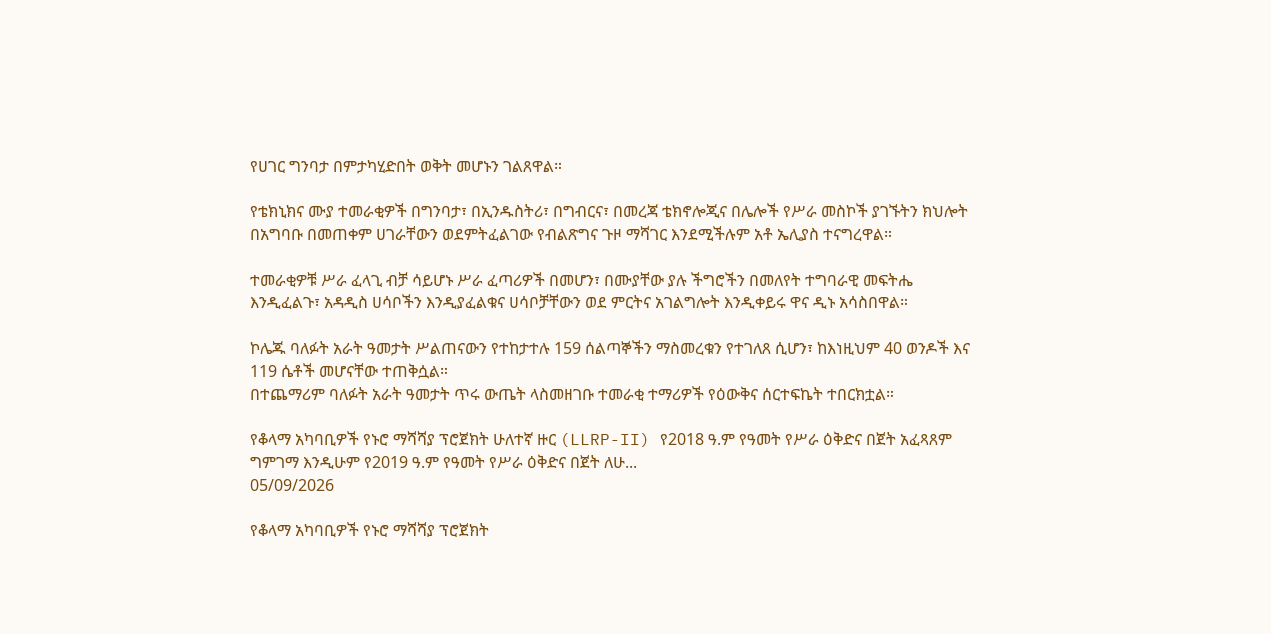የሀገር ግንባታ በምታካሂድበት ወቅት መሆኑን ገልጸዋል።

የቴክኒክና ሙያ ተመራቂዎች በግንባታ፣ በኢንዱስትሪ፣ በግብርና፣ በመረጃ ቴክኖሎጂና በሌሎች የሥራ መስኮች ያገኙትን ክህሎት በአግባቡ በመጠቀም ሀገራቸውን ወደምትፈልገው የብልጽግና ጉዞ ማሻገር እንደሚችሉም አቶ ኤሊያስ ተናግረዋል።

ተመራቂዎቹ ሥራ ፈላጊ ብቻ ሳይሆኑ ሥራ ፈጣሪዎች በመሆን፣ በሙያቸው ያሉ ችግሮችን በመለየት ተግባራዊ መፍትሔ እንዲፈልጉ፣ አዳዲስ ሀሳቦችን እንዲያፈልቁና ሀሳቦቻቸውን ወደ ምርትና አገልግሎት እንዲቀይሩ ዋና ዲኑ አሳስበዋል።

ኮሌጁ ባለፉት አራት ዓመታት ሥልጠናውን የተከታተሉ 159 ሰልጣኞችን ማስመረቁን የተገለጸ ሲሆን፣ ከእነዚህም 40 ወንዶች እና 119 ሴቶች መሆናቸው ተጠቅሷል።
በተጨማሪም ባለፉት አራት ዓመታት ጥሩ ውጤት ላስመዘገቡ ተመራቂ ተማሪዎች የዕውቅና ሰርተፍኬት ተበርክቷል።

የቆላማ አካባቢዎች የኑሮ ማሻሻያ ፕሮጀክት ሁለተኛ ዙር (LLRP-II) የ2018 ዓ.ም የዓመት የሥራ ዕቅድና በጀት አፈጻጸም ግምገማ እንዲሁም የ2019 ዓ.ም የዓመት የሥራ ዕቅድና በጀት ለሁ...
05/09/2026

የቆላማ አካባቢዎች የኑሮ ማሻሻያ ፕሮጀክት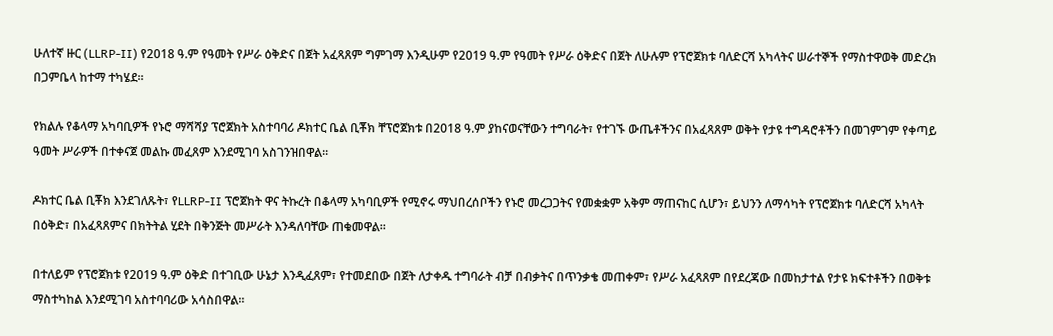ሁለተኛ ዙር (LLRP-II) የ2018 ዓ.ም የዓመት የሥራ ዕቅድና በጀት አፈጻጸም ግምገማ እንዲሁም የ2019 ዓ.ም የዓመት የሥራ ዕቅድና በጀት ለሁሉም የፕሮጀክቱ ባለድርሻ አካላትና ሠራተኞች የማስተዋወቅ መድረክ በጋምቤላ ከተማ ተካሄደ።

የክልሉ የቆላማ አካባቢዎች የኑሮ ማሻሻያ ፕሮጀክት አስተባባሪ ዶክተር ቤል ቢቾክ ቸፕሮጀክቱ በ2018 ዓ.ም ያከናወናቸውን ተግባራት፣ የተገኙ ውጤቶችንና በአፈጻጸም ወቅት የታዩ ተግዳሮቶችን በመገምገም የቀጣይ ዓመት ሥራዎች በተቀናጀ መልኩ መፈጸም እንደሚገባ አስገንዝበዋል።

ዶክተር ቤል ቢቾክ እንደገለጹት፣ የLLRP-II ፕሮጀክት ዋና ትኩረት በቆላማ አካባቢዎች የሚኖሩ ማህበረሰቦችን የኑሮ መረጋጋትና የመቋቋም አቅም ማጠናከር ሲሆን፣ ይህንን ለማሳካት የፕሮጀክቱ ባለድርሻ አካላት በዕቅድ፣ በአፈጻጸምና በክትትል ሂደት በቅንጅት መሥራት እንዳለባቸው ጠቁመዋል።

በተለይም የፕሮጀክቱ የ2019 ዓ.ም ዕቅድ በተገቢው ሁኔታ እንዲፈጸም፣ የተመደበው በጀት ለታቀዱ ተግባራት ብቻ በብቃትና በጥንቃቄ መጠቀም፣ የሥራ አፈጻጸም በየደረጃው በመከታተል የታዩ ክፍተቶችን በወቅቱ ማስተካከል እንደሚገባ አስተባባሪው አሳስበዋል።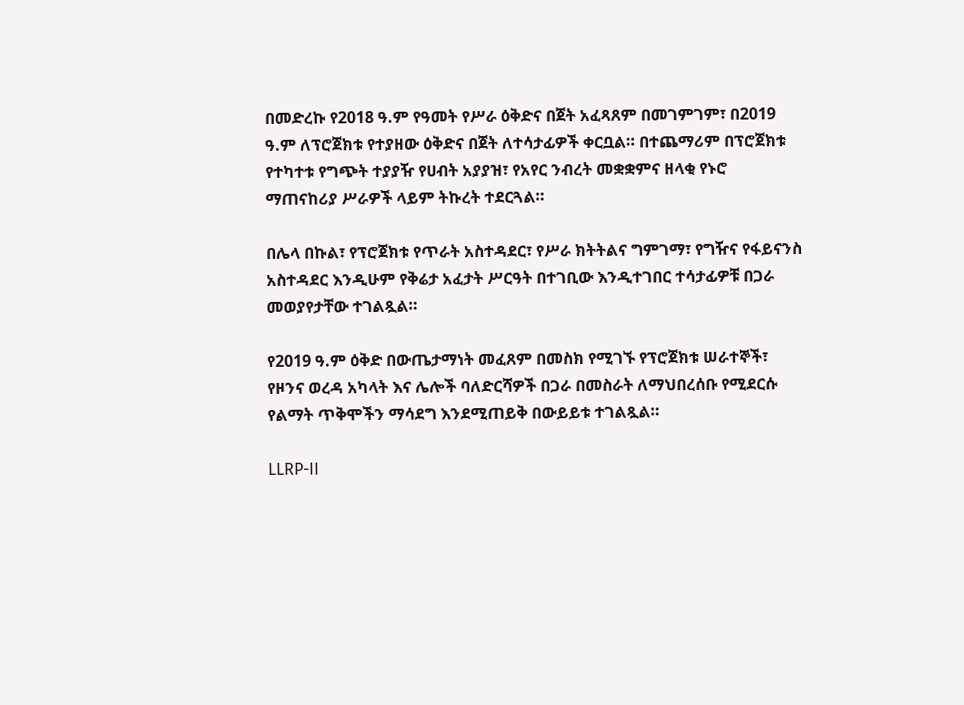በመድረኩ የ2018 ዓ.ም የዓመት የሥራ ዕቅድና በጀት አፈጻጸም በመገምገም፣ በ2019 ዓ.ም ለፕሮጀክቱ የተያዘው ዕቅድና በጀት ለተሳታፊዎች ቀርቧል። በተጨማሪም በፕሮጀክቱ የተካተቱ የግጭት ተያያዥ የሀብት አያያዝ፣ የአየር ንብረት መቋቋምና ዘላቂ የኑሮ ማጠናከሪያ ሥራዎች ላይም ትኩረት ተደርጓል።

በሌላ በኩል፣ የፕሮጀክቱ የጥራት አስተዳደር፣ የሥራ ክትትልና ግምገማ፣ የግዥና የፋይናንስ አስተዳደር እንዲሁም የቅሬታ አፈታት ሥርዓት በተገቢው እንዲተገበር ተሳታፊዎቹ በጋራ መወያየታቸው ተገልጿል።

የ2019 ዓ.ም ዕቅድ በውጤታማነት መፈጸም በመስክ የሚገኙ የፕሮጀክቱ ሠራተኞች፣ የዞንና ወረዳ አካላት እና ሌሎች ባለድርሻዎች በጋራ በመስራት ለማህበረሰቡ የሚደርሱ የልማት ጥቅሞችን ማሳደግ እንደሚጠይቅ በውይይቱ ተገልጿል።

LLRP-II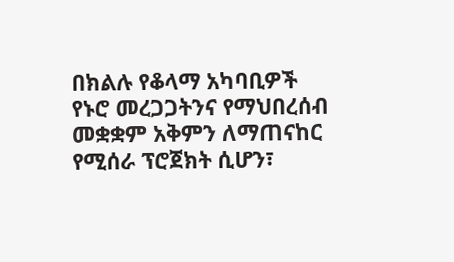በክልሉ የቆላማ አካባቢዎች የኑሮ መረጋጋትንና የማህበረሰብ መቋቋም አቅምን ለማጠናከር የሚሰራ ፕሮጀክት ሲሆን፣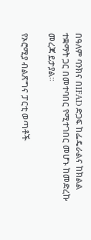በዓለም ባንክና በIFAD ድጋፍ ከፌዴራልና ከክልል ተቋማት ጋር በመተባበር የሚተገበር መሆኑ ከመድረኩ መረጃ ይታያል።

የኦሮሚያ ብልጽግና ፓርቲ ወጣቶች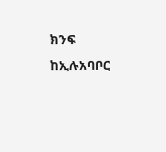ክንፍ ከኢሉአባቦር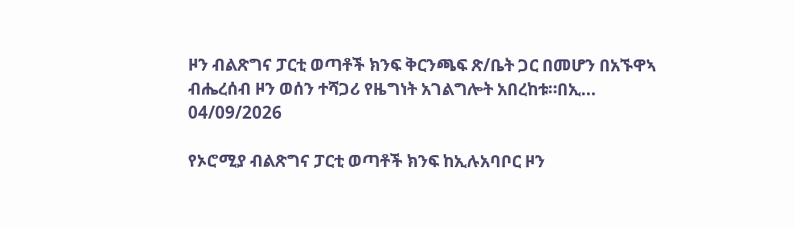ዞን ብልጽግና ፓርቲ ወጣቶች ክንፍ ቅርንጫፍ ጽ/ቤት ጋር በመሆን በአኙዋኣ ብሔረሰብ ዞን ወሰን ተሻጋሪ የዜግነት አገልግሎት አበረከቱ።በኢ...
04/09/2026

የኦሮሚያ ብልጽግና ፓርቲ ወጣቶች ክንፍ ከኢሉአባቦር ዞን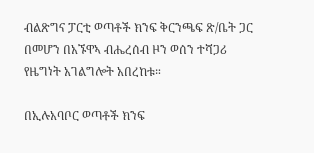ብልጽግና ፓርቲ ወጣቶች ክንፍ ቅርንጫፍ ጽ/ቤት ጋር በመሆን በአኙዋኣ ብሔረሰብ ዞን ወሰን ተሻጋሪ የዜግነት አገልግሎት አበረከቱ።

በኢሉአባቦር ወጣቶች ክንፍ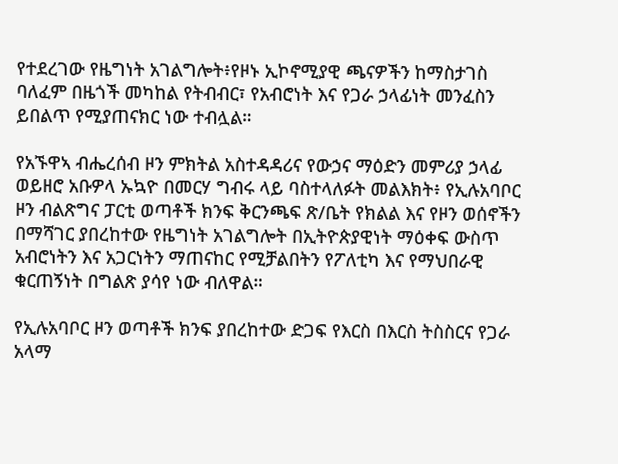የተደረገው የዜግነት አገልግሎት፥የዞኑ ኢኮኖሚያዊ ጫናዎችን ከማስታገስ ባለፈም በዜጎች መካከል የትብብር፣ የአብሮነት እና የጋራ ኃላፊነት መንፈስን ይበልጥ የሚያጠናክር ነው ተብሏል።

የአኙዋኣ ብሔረሰብ ዞን ምክትል አስተዳዳሪና የውኃና ማዕድን መምሪያ ኃላፊ ወይዘሮ አቡዎላ ኡኳዮ በመርሃ ግብሩ ላይ ባስተላለፉት መልእክት፥ የኢሉአባቦር ዞን ብልጽግና ፓርቲ ወጣቶች ክንፍ ቅርንጫፍ ጽ/ቤት የክልል እና የዞን ወሰኖችን በማሻገር ያበረከተው የዜግነት አገልግሎት በኢትዮጵያዊነት ማዕቀፍ ውስጥ አብሮነትን እና አጋርነትን ማጠናከር የሚቻልበትን የፖለቲካ እና የማህበራዊ ቁርጠኝነት በግልጽ ያሳየ ነው ብለዋል።

የኢሉአባቦር ዞን ወጣቶች ክንፍ ያበረከተው ድጋፍ የእርስ በእርስ ትስስርና የጋራ አላማ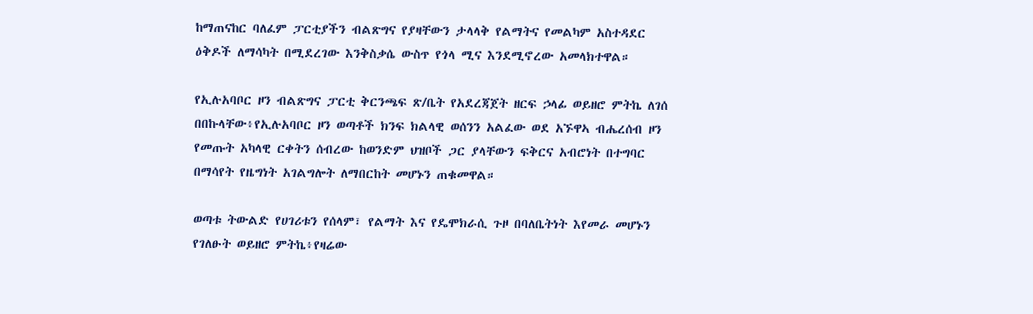ከማጠናከር ባለፈም ፓርቲያችን ብልጽግና የያዛቸውን ታላላቅ የልማትና የመልካም አስተዳደር ዕቅዶች ለማሳካት በሚደረገው እንቅስቃሴ ውስጥ የጎላ ሚና እንደሚኖረው አመላክተዋል።

የኢሉአባቦር ዞን ብልጽግና ፓርቲ ቅርንጫፍ ጽ/ቤት የአደረጃጀት ዘርፍ ኃላፊ ወይዘሮ ምትኬ ለገሰ በበኩላቸው፥የኢሉአባቦር ዞን ወጣቶች ክንፍ ክልላዊ ወሰንን አልፈው ወደ አኙዋኣ ብሔረሰብ ዞን የመጡት አካላዊ ርቀትን ሰብረው ከወንድም ህዝቦች ጋር ያላቸውን ፍቅርና አብሮነት በተግባር በማሳየት የዜግነት አገልግሎት ለማበርከት መሆኑን ጠቁመዋል።

ወጣቱ ትውልድ የሀገሪቱን የሰላም፣ የልማት እና የዴሞክራሲ ጉዞ በባለቤትነት እየመራ መሆኑን የገለፁት ወይዘሮ ምትኬ፥የዛሬው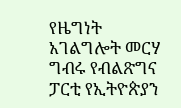የዜግነት አገልግሎት መርሃ ግብሩ የብልጽግና ፓርቲ የኢትዮጵያን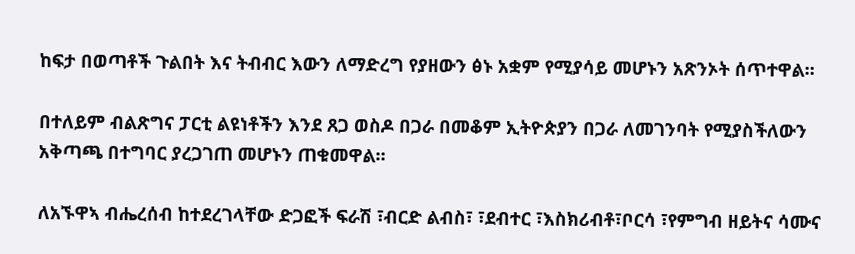ከፍታ በወጣቶች ጉልበት እና ትብብር እውን ለማድረግ የያዘውን ፅኑ አቋም የሚያሳይ መሆኑን አጽንኦት ሰጥተዋል።

በተለይም ብልጽግና ፓርቲ ልዩነቶችን እንደ ጸጋ ወስዶ በጋራ በመቆም ኢትዮጵያን በጋራ ለመገንባት የሚያስችለውን አቅጣጫ በተግባር ያረጋገጠ መሆኑን ጠቁመዋል።

ለአኙዋኣ ብሔረሰብ ከተደረገላቸው ድጋፎች ፍራሽ ፣ብርድ ልብስ፣ ፣ደብተር ፣እስክሪብቶ፣ቦርሳ ፣የምግብ ዘይትና ሳሙና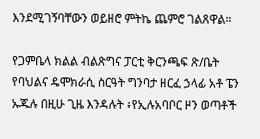እንደሚገኝባቸውን ወይዘሮ ምትኬ ጨምሮ ገልጸዋል።

የጋምቤላ ክልል ብልጽግና ፓርቲ ቅርንጫፍ ጽ/ቤት የባህልና ዴሞክራሲ ስርዓት ግንባታ ዘርፈ ኃላፊ አቶ ፔን ኡጁሉ በዚሁ ጊዜ እንዳሉት ፥የኢሉአባቦር ዞን ወጣቶች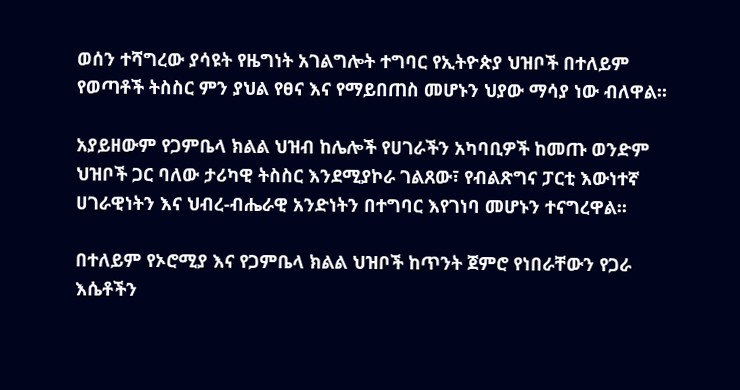ወሰን ተሻግረው ያሳዩት የዜግነት አገልግሎት ተግባር የኢትዮጵያ ህዝቦች በተለይም የወጣቶች ትስስር ምን ያህል የፀና እና የማይበጠስ መሆኑን ህያው ማሳያ ነው ብለዋል።

አያይዘውም የጋምቤላ ክልል ህዝብ ከሌሎች የሀገራችን አካባቢዎች ከመጡ ወንድም ህዝቦች ጋር ባለው ታሪካዊ ትስስር እንደሚያኮራ ገልጸው፣ የብልጽግና ፓርቲ እውነተኛ ሀገራዊነትን እና ህብረ-ብሔራዊ አንድነትን በተግባር እየገነባ መሆኑን ተናግረዋል።

በተለይም የኦሮሚያ እና የጋምቤላ ክልል ህዝቦች ከጥንት ጀምሮ የነበራቸውን የጋራ እሴቶችን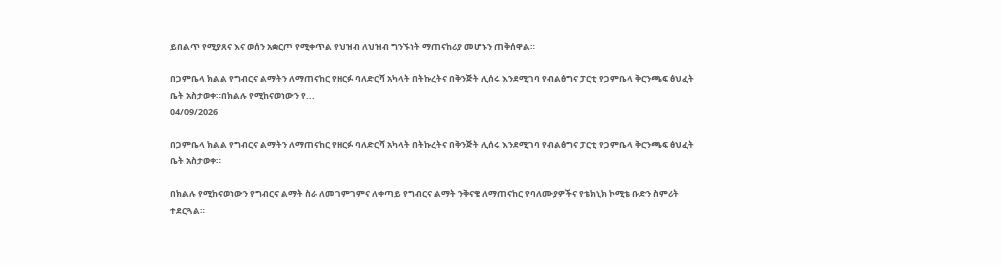ይበልጥ የሚያጸና እና ወሰን አቋርጦ የሚቀጥል የህዝብ ለህዝብ ግንኙነት ማጠናከሪያ መሆኑን ጠቅሰዋል።

በጋምቤላ ክልል የግብርና ልማትን ለማጠናከር የዘርፉ ባለድርሻ አካላት በትኩረትና በቅንጅት ሊሰሩ እንደሚገባ የብልፅግና ፓርቲ የጋምቤላ ቅርንጫፍ ፅህፈት ቤት አስታወቀ።በክልሉ የሚከናወነውን የ...
04/09/2026

በጋምቤላ ክልል የግብርና ልማትን ለማጠናከር የዘርፉ ባለድርሻ አካላት በትኩረትና በቅንጅት ሊሰሩ እንደሚገባ የብልፅግና ፓርቲ የጋምቤላ ቅርንጫፍ ፅህፈት ቤት አስታወቀ።

በክልሉ የሚከናወነውን የግብርና ልማት ስራ ለመገምገምና ለቀጣይ የግብርና ልማት ንቅናቄ ለማጠናከር የባለሙያዎችና የቴክኒክ ኮሚቴ ቡድን ስምሪት ተደርጓል።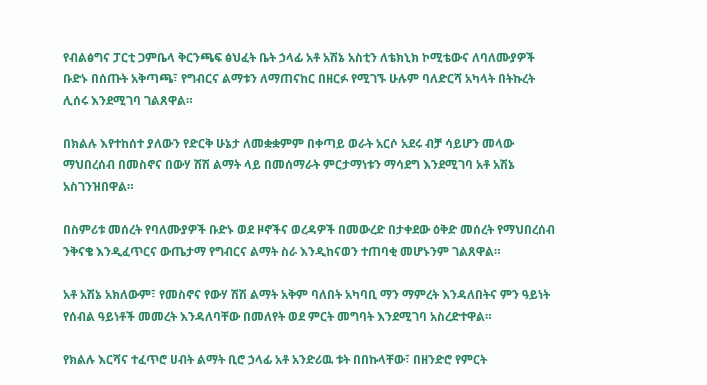የብልፅግና ፓርቲ ጋምቤላ ቅርንጫፍ ፅህፈት ቤት ኃላፊ አቶ አሽኔ አስቲን ለቴክኒክ ኮሚቴውና ለባለሙያዎች ቡድኑ በሰጡት አቅጣጫ፣ የግብርና ልማቱን ለማጠናከር በዘርፉ የሚገኙ ሁሉም ባለድርሻ አካላት በትኩረት ሊሰሩ እንደሚገባ ገልጸዋል።

በክልሉ እየተከሰተ ያለውን የድርቅ ሁኔታ ለመቋቋምም በቀጣይ ወራት አርሶ አደሩ ብቻ ሳይሆን መላው ማህበረሰብ በመስኖና በውሃ ሽሽ ልማት ላይ በመሰማራት ምርታማነቱን ማሳደግ እንደሚገባ አቶ አሽኔ አስገንዝበዋል።

በስምሪቱ መሰረት የባለሙያዎች ቡድኑ ወደ ዞኖችና ወረዳዎች በመውረድ በታቀደው ዕቅድ መሰረት የማህበረሰብ ንቅናቄ እንዲፈጥርና ውጤታማ የግብርና ልማት ስራ እንዲከናወን ተጠባቂ መሆኑንም ገልጸዋል።

አቶ አሽኔ አክለውም፣ የመስኖና የውሃ ሽሽ ልማት አቅም ባለበት አካባቢ ማን ማምረት እንዳለበትና ምን ዓይነት የሰብል ዓይነቶች መመረት እንዳለባቸው በመለየት ወደ ምርት መግባት እንደሚገባ አስረድተዋል።

የክልሉ እርሻና ተፈጥሮ ሀብት ልማት ቢሮ ኃላፊ አቶ አንድሪዉ ቱት በበኩላቸው፣ በዘንድሮ የምርት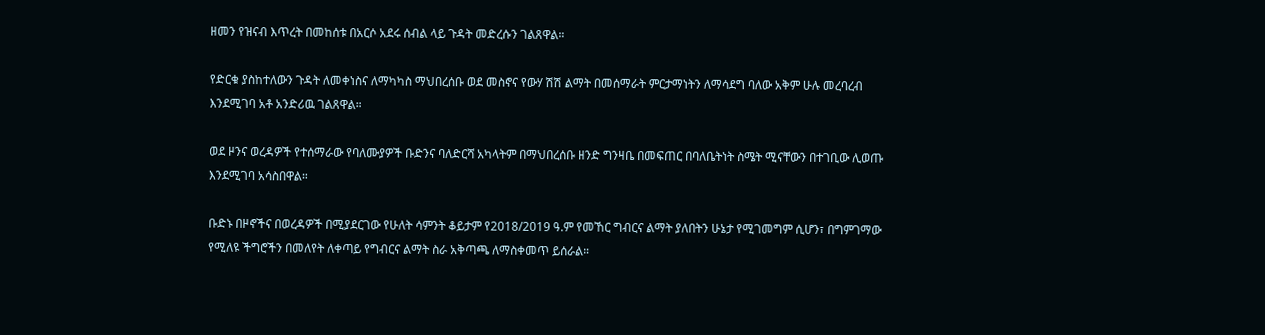ዘመን የዝናብ እጥረት በመከሰቱ በአርሶ አደሩ ሰብል ላይ ጉዳት መድረሱን ገልጸዋል።

የድርቁ ያስከተለውን ጉዳት ለመቀነስና ለማካካስ ማህበረሰቡ ወደ መስኖና የውሃ ሽሽ ልማት በመሰማራት ምርታማነትን ለማሳደግ ባለው አቅም ሁሉ መረባረብ እንደሚገባ አቶ አንድሪዉ ገልጸዋል።

ወደ ዞንና ወረዳዎች የተሰማራው የባለሙያዎች ቡድንና ባለድርሻ አካላትም በማህበረሰቡ ዘንድ ግንዛቤ በመፍጠር በባለቤትነት ስሜት ሚናቸውን በተገቢው ሊወጡ እንደሚገባ አሳስበዋል።

ቡድኑ በዞኖችና በወረዳዎች በሚያደርገው የሁለት ሳምንት ቆይታም የ2018/2019 ዓ.ም የመኸር ግብርና ልማት ያለበትን ሁኔታ የሚገመግም ሲሆን፣ በግምገማው የሚለዩ ችግሮችን በመለየት ለቀጣይ የግብርና ልማት ስራ አቅጣጫ ለማስቀመጥ ይሰራል።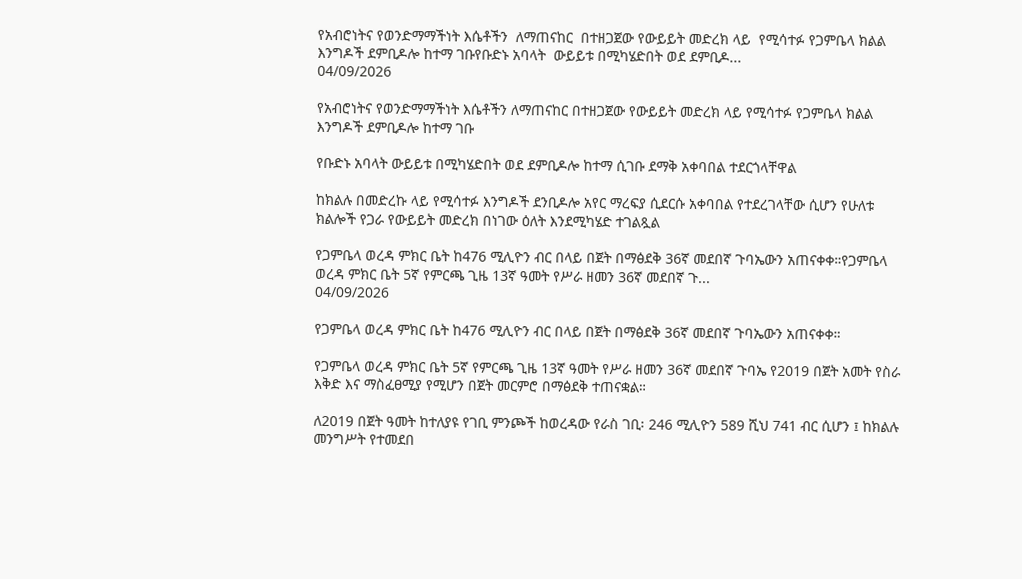የአብሮነትና የወንድማማችነት እሴቶችን  ለማጠናከር  በተዘጋጀው የውይይት መድረክ ላይ  የሚሳተፉ የጋምቤላ ክልል እንግዶች ደምቢዶሎ ከተማ ገቡየቡድኑ አባላት  ውይይቱ በሚካሄድበት ወደ ደምቢዶ...
04/09/2026

የአብሮነትና የወንድማማችነት እሴቶችን ለማጠናከር በተዘጋጀው የውይይት መድረክ ላይ የሚሳተፉ የጋምቤላ ክልል እንግዶች ደምቢዶሎ ከተማ ገቡ

የቡድኑ አባላት ውይይቱ በሚካሄድበት ወደ ደምቢዶሎ ከተማ ሲገቡ ደማቅ አቀባበል ተደርጎላቸዋል

ከክልሉ በመድረኩ ላይ የሚሳተፉ እንግዶች ደንቢዶሎ አየር ማረፍያ ሲደርሱ አቀባበል የተደረገላቸው ሲሆን የሁለቱ ክልሎች የጋራ የውይይት መድረክ በነገው ዕለት እንደሚካሄድ ተገልጿል

የጋምቤላ ወረዳ ምክር ቤት ከ476 ሚሊዮን ብር በላይ በጀት በማፅደቅ 36ኛ መደበኛ ጉባኤውን አጠናቀቀ።የጋምቤላ ወረዳ ምክር ቤት 5ኛ የምርጫ ጊዜ 13ኛ ዓመት የሥራ ዘመን 36ኛ መደበኛ ጉ...
04/09/2026

የጋምቤላ ወረዳ ምክር ቤት ከ476 ሚሊዮን ብር በላይ በጀት በማፅደቅ 36ኛ መደበኛ ጉባኤውን አጠናቀቀ።

የጋምቤላ ወረዳ ምክር ቤት 5ኛ የምርጫ ጊዜ 13ኛ ዓመት የሥራ ዘመን 36ኛ መደበኛ ጉባኤ የ2019 በጀት አመት የስራ እቅድ እና ማስፈፀሚያ የሚሆን በጀት መርምሮ በማፅደቅ ተጠናቋል።

ለ2019 በጀት ዓመት ከተለያዩ የገቢ ምንጮች ከወረዳው የራስ ገቢ፡ 246 ሚሊዮን 589 ሺህ 741 ብር ሲሆን ፤ ከክልሉ መንግሥት የተመደበ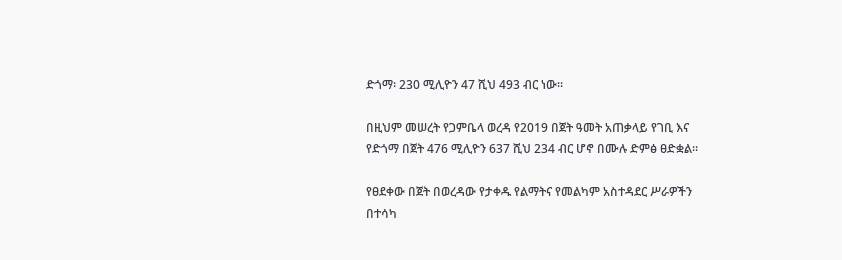ድጎማ፡ 230 ሚሊዮን 47 ሺህ 493 ብር ነው።

በዚህም መሠረት የጋምቤላ ወረዳ የ2019 በጀት ዓመት አጠቃላይ የገቢ እና የድጎማ በጀት 476 ሚሊዮን 637 ሺህ 234 ብር ሆኖ በሙሉ ድምፅ ፀድቋል።

የፀደቀው በጀት በወረዳው የታቀዱ የልማትና የመልካም አስተዳደር ሥራዎችን በተሳካ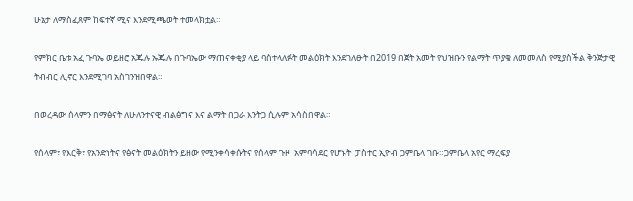ሁኔታ ለማስፈጸም ከፍተኛ ሚና እንደሚጫወት ተመላክቷል።

የምክር ቤቱ አፈ ጉባኤ ወይዘሮ አጁሉ ኡጁሉ በጉባኤው ማጠናቀቂያ ላይ ባስተላለፉት መልዕክት እንደገለፁት በ2019 በጀት አመት የህዝቡን የልማት ጥያቄ ለመመለስ የሚያስችል ቅንጅታዊ ትብብር ሊኖር እንደሚገባ አስገንዝበዋል።

በወረዳው ሰላምን በማፅናት ለሁለንተናዊ ብልፅግና እና ልማት በጋራ እንትጋ ሲሉም አሳስበዋል።

የሰላም፣ የእርቅ፣ የአንድነትና የፅናት መልዕክትን ይዘው የሚንቀሳቀሱትና የሰላም ጉዞ  አምባሳደር የሆኑት  ፓስተር ኢዮብ ጋምቤላ ገቡ።ጋምቤላ አየር ማረፍያ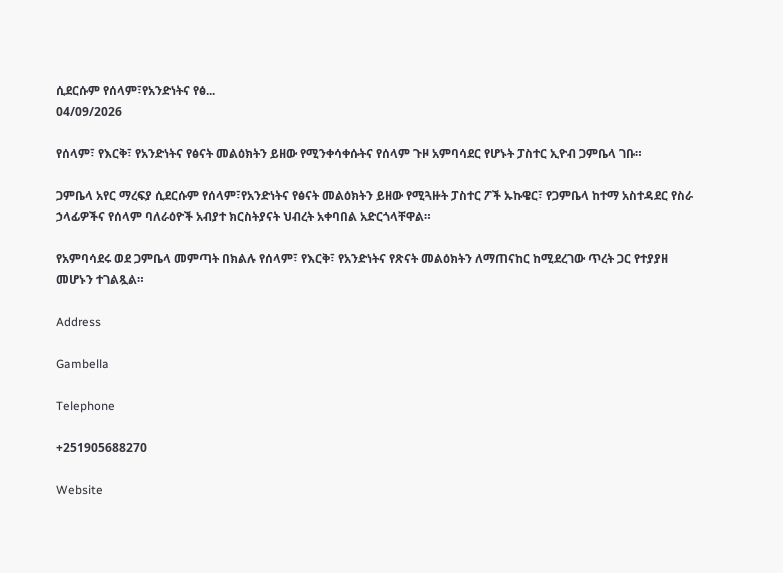ሲደርሱም የሰላም፣የአንድነትና የፅ...
04/09/2026

የሰላም፣ የእርቅ፣ የአንድነትና የፅናት መልዕክትን ይዘው የሚንቀሳቀሱትና የሰላም ጉዞ አምባሳደር የሆኑት ፓስተር ኢዮብ ጋምቤላ ገቡ።

ጋምቤላ አየር ማረፍያ ሲደርሱም የሰላም፣የአንድነትና የፅናት መልዕክትን ይዘው የሚጓዙት ፓስተር ፖች ኡኩዌር፣ የጋምቤላ ከተማ አስተዳደር የስራ ኃላፊዎችና የሰላም ባለራዕዮች አብያተ ክርስትያናት ህብረት አቀባበል አድርጎላቸዋል።

የአምባሳደሩ ወደ ጋምቤላ መምጣት በክልሉ የሰላም፣ የእርቅ፣ የአንድነትና የጽናት መልዕክትን ለማጠናከር ከሚደረገው ጥረት ጋር የተያያዘ መሆኑን ተገልጿል።

Address

Gambella

Telephone

+251905688270

Website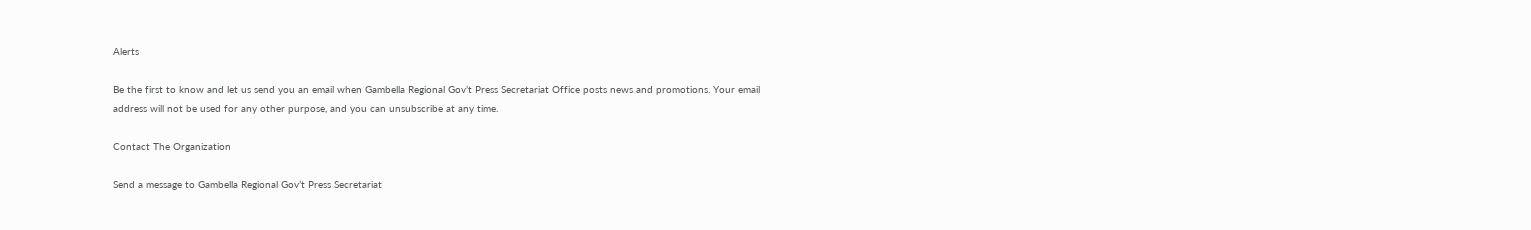Alerts

Be the first to know and let us send you an email when Gambella Regional Gov’t Press Secretariat Office posts news and promotions. Your email address will not be used for any other purpose, and you can unsubscribe at any time.

Contact The Organization

Send a message to Gambella Regional Gov’t Press Secretariat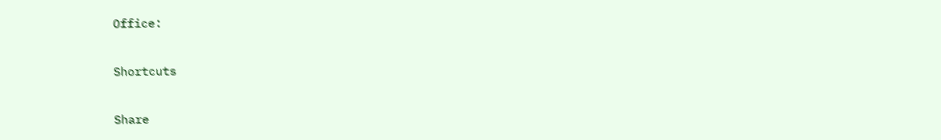Office:

Shortcuts

Share